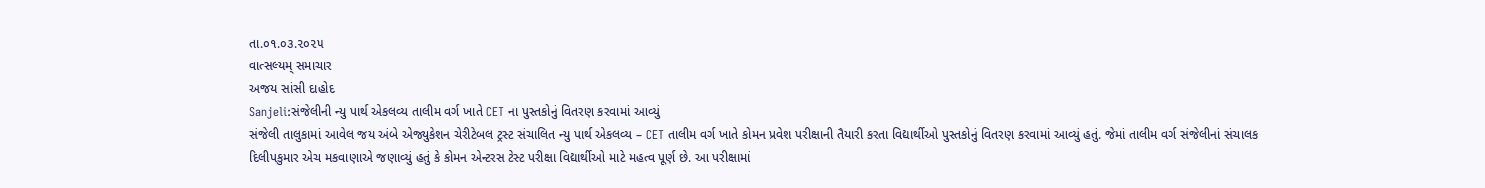તા.૦૧.૦૩.૨૦૨૫
વાત્સલ્યમ્ સમાચાર
અજય સાંસી દાહોદ
Sanjeli:સંજેલીની ન્યુ પાર્થ એકલવ્ય તાલીમ વર્ગ ખાતે CET ના પુસ્તકોનું વિતરણ કરવામાં આવ્યું
સંજેલી તાલુકામાં આવેલ જય અંબે એજ્યુકેશન ચેરીટેબલ ટ્રસ્ટ સંચાલિત ન્યુ પાર્થ એકલવ્ય – CET તાલીમ વર્ગ ખાતે કોમન પ્રવેશ પરીક્ષાની તૈયારી કરતા વિદ્યાર્થીઓ પુસ્તકોનું વિતરણ કરવામાં આવ્યું હતું. જેમાં તાલીમ વર્ગ સંજેલીનાં સંચાલક દિલીપકુમાર એચ મકવાણાએ જણાવ્યું હતું કે કોમન એન્ટરસ ટેસ્ટ પરીક્ષા વિદ્યાર્થીઓ માટે મહત્વ પૂર્ણ છે. આ પરીક્ષામાં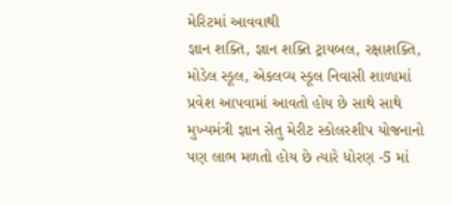મેરિટમાં આવવાથી
જ્ઞાન શક્તિ, જ્ઞાન શક્તિ ટ્રાયબલ, રક્ષાશક્તિ, મોડેલ સ્કૂલ, એકલવ્ય સ્કૂલ નિવાસી શાળામાં પ્રવેશ આપવામાં આવતો હોય છે સાથે સાથે મુખ્યમંત્રી જ્ઞાન સેતુ મેરીટ સ્કોલરશીપ યોજનાનો પણ લાભ મળતો હોય છે ત્યારે ધોરણ -5 માં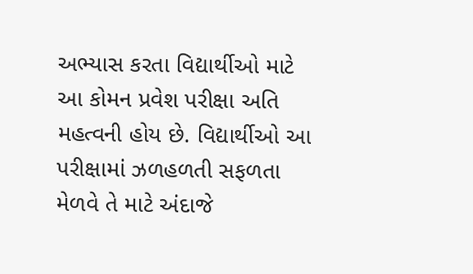અભ્યાસ કરતા વિદ્યાર્થીઓ માટે આ કોમન પ્રવેશ પરીક્ષા અતિ મહત્વની હોય છે. વિદ્યાર્થીઓ આ પરીક્ષામાં ઝળહળતી સફળતા મેળવે તે માટે અંદાજે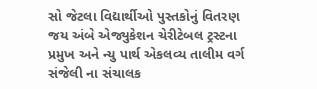સો જેટલા વિદ્યાર્થીઓ પુસ્તકોનું વિતરણ જય અંબે એજ્યુકેશન ચેરીટેબલ ટ્રસ્ટના પ્રમુખ અને ન્યુ પાર્થ એકલવ્ય તાલીમ વર્ગ સંજેલી ના સંચાલક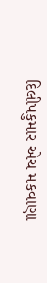દિલીપકુમાર એચ મકવાણા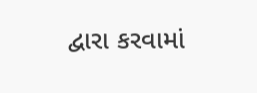દ્વારા કરવામાં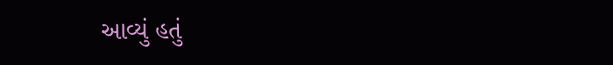આવ્યું હતું